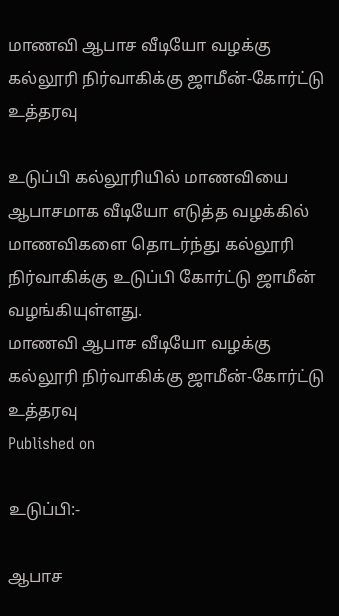மாணவி ஆபாச வீடியோ வழக்கு கல்லூரி நிர்வாகிக்கு ஜாமீன்-கோர்ட்டு உத்தரவு

உடுப்பி கல்லூரியில் மாணவியை ஆபாசமாக வீடியோ எடுத்த வழக்கில் மாணவிகளை தொடர்ந்து கல்லூரி நிர்வாகிக்கு உடுப்பி கோர்ட்டு ஜாமீன் வழங்கியுள்ளது.
மாணவி ஆபாச வீடியோ வழக்கு கல்லூரி நிர்வாகிக்கு ஜாமீன்-கோர்ட்டு உத்தரவு
Published on

உடுப்பி:-

ஆபாச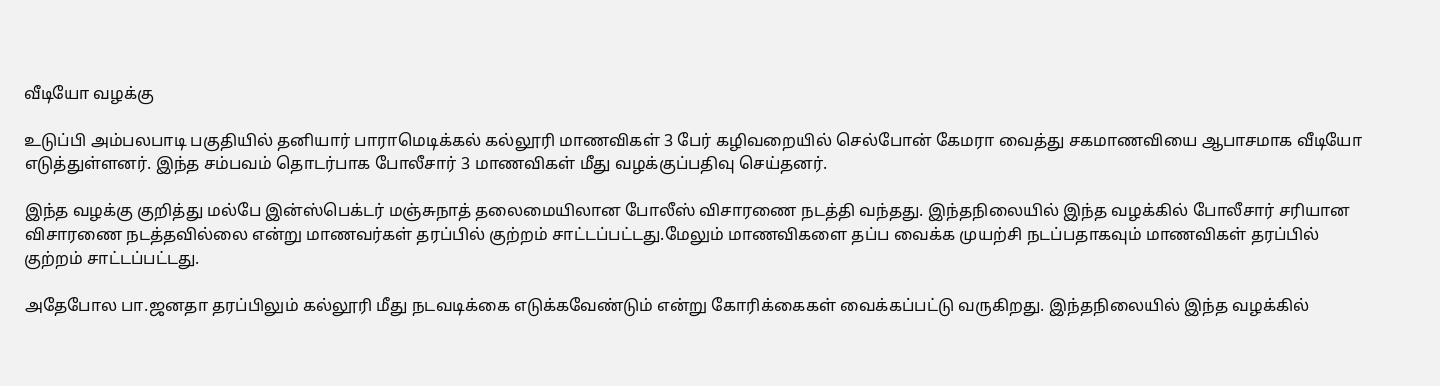வீடியோ வழக்கு

உடுப்பி அம்பலபாடி பகுதியில் தனியார் பாராமெடிக்கல் கல்லூரி மாணவிகள் 3 பேர் கழிவறையில் செல்போன் கேமரா வைத்து சகமாணவியை ஆபாசமாக வீடியோ எடுத்துள்ளனர். இந்த சம்பவம் தொடர்பாக போலீசார் 3 மாணவிகள் மீது வழக்குப்பதிவு செய்தனர்.

இந்த வழக்கு குறித்து மல்பே இன்ஸ்பெக்டர் மஞ்சுநாத் தலைமையிலான போலீஸ் விசாரணை நடத்தி வந்தது. இந்தநிலையில் இந்த வழக்கில் போலீசார் சரியான விசாரணை நடத்தவில்லை என்று மாணவர்கள் தரப்பில் குற்றம் சாட்டப்பட்டது.மேலும் மாணவிகளை தப்ப வைக்க முயற்சி நடப்பதாகவும் மாணவிகள் தரப்பில் குற்றம் சாட்டப்பட்டது.

அதேபோல பா.ஜனதா தரப்பிலும் கல்லூரி மீது நடவடிக்கை எடுக்கவேண்டும் என்று கோரிக்கைகள் வைக்கப்பட்டு வருகிறது. இந்தநிலையில் இந்த வழக்கில்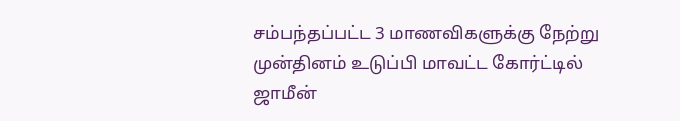சம்பந்தப்பட்ட 3 மாணவிகளுக்கு நேற்று முன்தினம் உடுப்பி மாவட்ட கோர்ட்டில் ஜாமீன்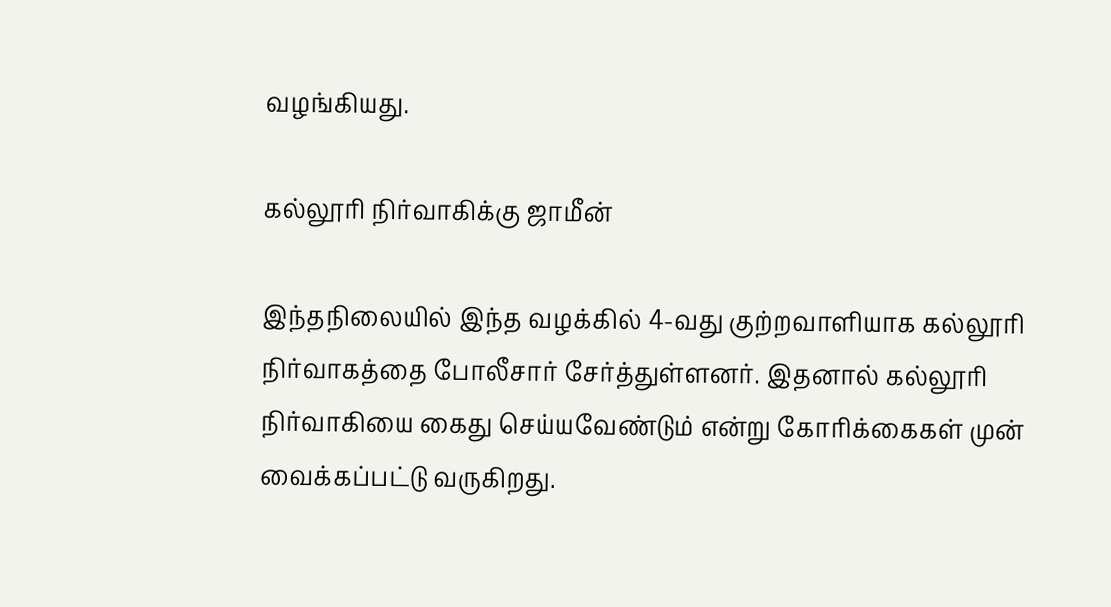வழங்கியது.

கல்லூரி நிர்வாகிக்கு ஜாமீன்

இந்தநிலையில் இந்த வழக்கில் 4-வது குற்றவாளியாக கல்லூரி நிர்வாகத்தை போலீசார் சேர்த்துள்ளனர். இதனால் கல்லூரி நிர்வாகியை கைது செய்யவேண்டும் என்று கோரிக்கைகள் முன் வைக்கப்பட்டு வருகிறது.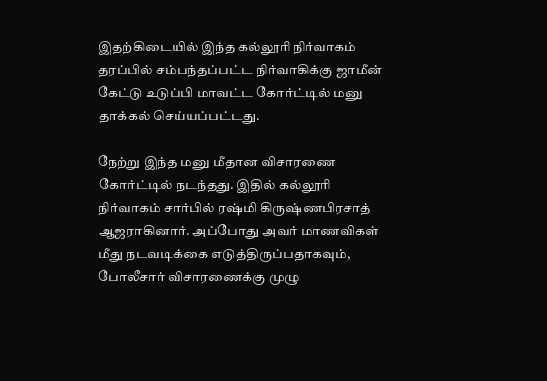இதற்கிடையில் இந்த கல்லூரி நிர்வாகம் தரப்பில் சம்பந்தப்பட்ட நிர்வாகிக்கு ஜாமீன் கேட்டு உடுப்பி மாவட்ட கோர்ட்டில் மனு தாக்கல் செய்யப்பட்டது.

நேற்று இந்த மனு மீதான விசாரணை கோர்ட்டில் நடந்தது. இதில் கல்லூரி நிர்வாகம் சார்பில் ரஷ்மி கிருஷ்ணபிரசாத் ஆஜராகினார். அப்போது அவர் மாணவிகள் மீது நடவடிக்கை எடுத்திருப்பதாகவும், போலீசார் விசாரணைக்கு முழு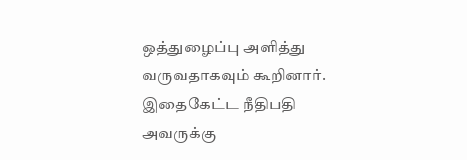ஒத்துழைப்பு அளித்து வருவதாகவும் கூறினார். இதைகேட்ட நீதிபதி அவருக்கு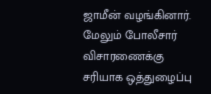ஜாமீன் வழங்கினார். மேலும் போலீசார் விசாரணைக்கு சரியாக ஒத்துழைப்பு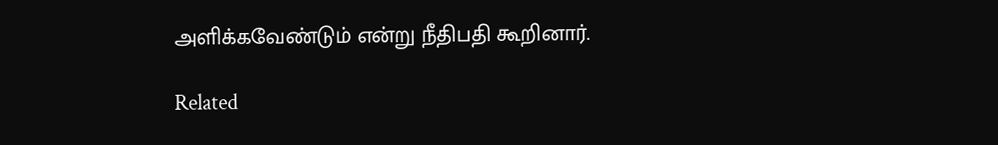அளிக்கவேண்டும் என்று நீதிபதி கூறினார்.

Related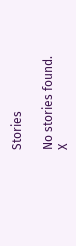Stories

No stories found.
X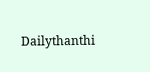Dailythanthi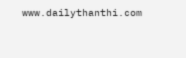www.dailythanthi.com